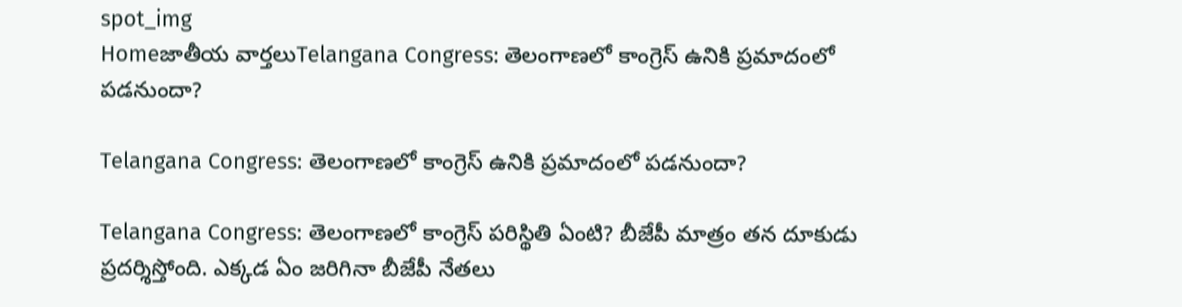spot_img
Homeజాతీయ వార్తలుTelangana Congress: తెలంగాణలో కాంగ్రెస్ ఉనికి ప్రమాదంలో పడనుందా?

Telangana Congress: తెలంగాణలో కాంగ్రెస్ ఉనికి ప్రమాదంలో పడనుందా?

Telangana Congress: తెలంగాణలో కాంగ్రెస్ పరిస్థితి ఏంటి? బీజేపీ మాత్రం తన దూకుడు ప్రదర్శిస్తోంది. ఎక్కడ ఏం జరిగినా బీజేపీ నేతలు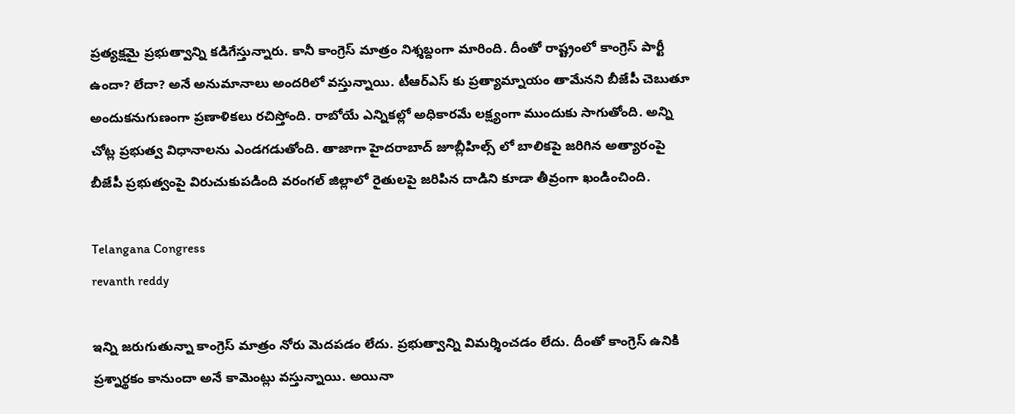ప్రత్యక్షమై ప్రభుత్వాన్ని కడిగేస్తున్నారు. కానీ కాంగ్రెస్ మాత్రం నిశ్శబ్దంగా మారింది. దీంతో రాష్ట్రంలో కాంగ్రెస్ పార్టీ ఉందా? లేదా? అనే అనుమానాలు అందరిలో వస్తున్నాయి. టీఆర్ఎస్ కు ప్రత్యామ్నాయం తామేనని బీజేపీ చెబుతూ అందుకనుగుణంగా ప్రణాళికలు రచిస్తోంది. రాబోయే ఎన్నికల్లో అధికారమే లక్ష్యంగా ముందుకు సాగుతోంది. అన్ని చోట్ల ప్రభుత్వ విధానాలను ఎండగడుతోంది. తాజాగా హైదరాబాద్ జూబ్లీహిల్స్ లో బాలికపై జరిగిన అత్యారంపై బీజేపీ ప్రభుత్వంపై విరుచుకుపడింది వరంగల్ జిల్లాలో రైతులపై జరిపిన దాడిని కూడా తీవ్రంగా ఖండించింది.

Telangana Congress
revanth reddy

ఇన్ని జరుగుతున్నా కాంగ్రెస్ మాత్రం నోరు మెదపడం లేదు. ప్రభుత్వాన్ని విమర్శించడం లేదు. దీంతో కాంగ్రెస్ ఉనికి ప్రశ్నార్థకం కానుందా అనే కామెంట్లు వస్తున్నాయి. అయినా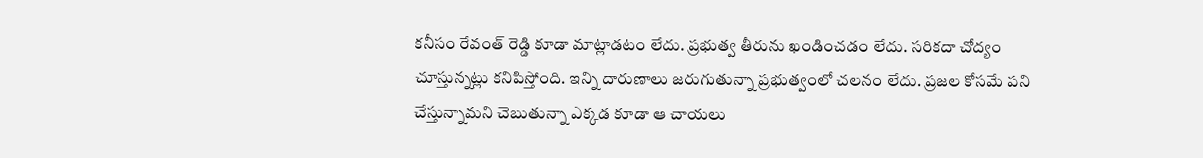కనీసం రేవంత్ రెడ్డి కూడా మాట్లాడటం లేదు. ప్రభుత్వ తీరును ఖండించడం లేదు. సరికదా చోద్యం చూస్తున్నట్లు కనిపిస్తోంది. ఇన్ని దారుణాలు జరుగుతున్నా ప్రభుత్వంలో చలనం లేదు. ప్రజల కోసమే పని చేస్తున్నామని చెబుతున్నా ఎక్కడ కూడా ఆ చాయలు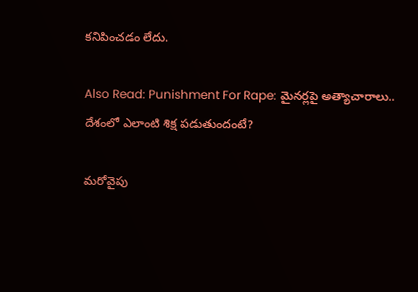కనిపించడం లేదు.

Also Read: Punishment For Rape: మైనర్లపై అత్యాచారాలు.. దేశంలో ఎలాంటి శిక్ష పడుతుందంటే?

మరోవైపు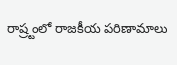రాష్ర్టంలో రాజకీయ పరిణామాలు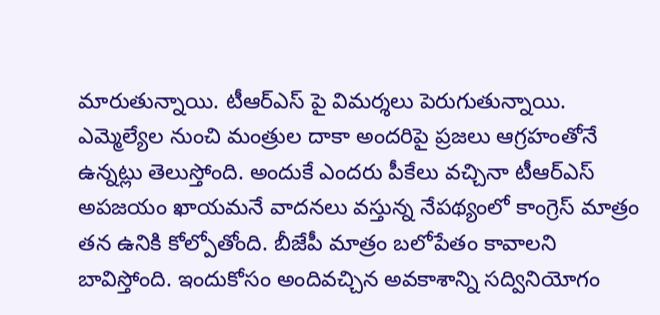మారుతున్నాయి. టీఆర్ఎస్ పై విమర్శలు పెరుగుతున్నాయి. ఎమ్మెల్యేల నుంచి మంత్రుల దాకా అందరిపై ప్రజలు ఆగ్రహంతోనే ఉన్నట్లు తెలుస్తోంది. అందుకే ఎందరు పీకేలు వచ్చినా టీఆర్ఎస్ అపజయం ఖాయమనే వాదనలు వస్తున్న నేపథ్యంలో కాంగ్రెస్ మాత్రం తన ఉనికి కోల్పోతోంది. బీజేపీ మాత్రం బలోపేతం కావాలని బావిస్తోంది. ఇందుకోసం అందివచ్చిన అవకాశాన్ని సద్వినియోగం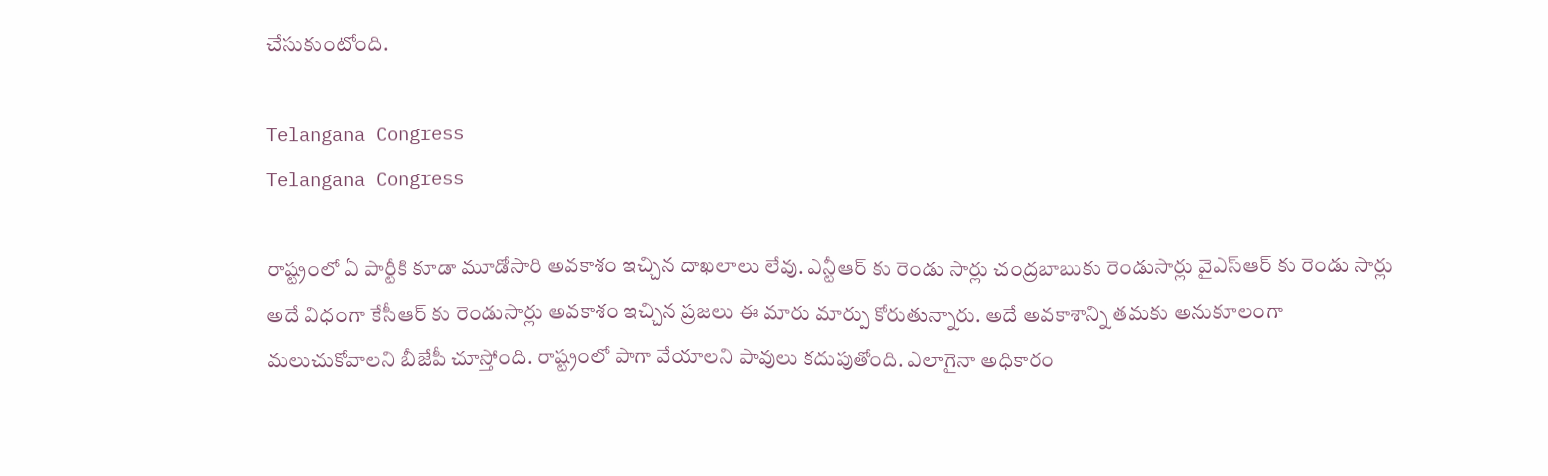చేసుకుంటోంది.

Telangana Congress
Telangana Congress

రాష్ట్రంలో ఏ పార్టీకి కూడా మూడోసారి అవకాశం ఇచ్చిన దాఖలాలు లేవు. ఎన్టీఆర్ కు రెండు సార్లు చంద్రబాబుకు రెండుసార్లు వైఎస్ఆర్ కు రెండు సార్లు అదే విధంగా కేసీఆర్ కు రెండుసార్లు అవకాశం ఇచ్చిన ప్రజలు ఈ మారు మార్పు కోరుతున్నారు. అదే అవకాశాన్ని తమకు అనుకూలంగా మలుచుకోవాలని బీజేపీ చూస్తోంది. రాష్ట్రంలో పాగా వేయాలని పావులు కదుపుతోంది. ఎలాగైనా అధికారం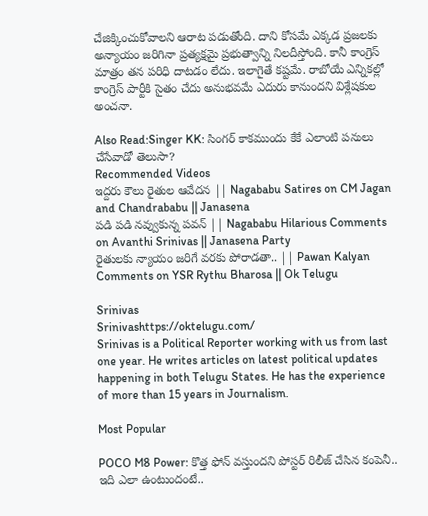చేజిక్కించుకోవాలని ఆరాట పడుతోంది. దాని కోసమే ఎక్కడ ప్రజలకు అన్యాయం జరిగినా ప్రత్యక్షమై ప్రభుత్వాన్ని నిలదీస్తోంది. కానీ కాంగ్రెస్ మాత్రం తన పరిధి దాటడం లేదు. ఇలాగైతే కష్టమే. రాబోయే ఎన్నికల్లో కాంగ్రెస్ పార్టీకి సైతం చేదు అనుభవమే ఎదురు కానుందని విశ్లేషకుల అంచనా.

Also Read:Singer KK: సింగర్ కాకముందు కేకే ఎలాంటి పనులు చేసేవాడో తెలుసా?
Recommended Videos
ఇద్దరు కౌలు రైతుల ఆవేదన || Nagababu Satires on CM Jagan and Chandrababu || Janasena
పడి పడి నవ్వుకున్న పవన్ || Nagababu Hilarious Comments on Avanthi Srinivas || Janasena Party
రైతులకు న్యాయం జరిగే వరకు పోరాడతా.. || Pawan Kalyan Comments on YSR Rythu Bharosa || Ok Telugu

Srinivas
Srinivashttps://oktelugu.com/
Srinivas is a Political Reporter working with us from last one year. He writes articles on latest political updates happening in both Telugu States. He has the experience of more than 15 years in Journalism.

Most Popular

POCO M8 Power: కొత్త ఫోన్ వస్తుందని పోస్టర్ రిలీజ్ చేసిన కంపెనీ.. ఇది ఎలా ఉంటుందంటే..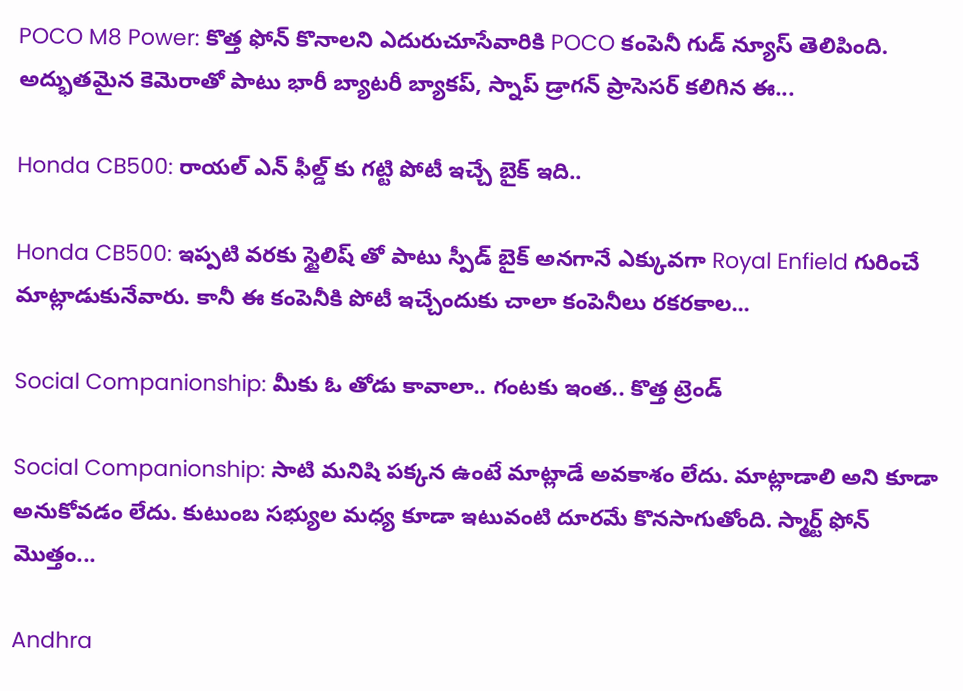POCO M8 Power: కొత్త ఫోన్ కొనాలని ఎదురుచూసేవారికి POCO కంపెనీ గుడ్ న్యూస్ తెలిపింది. అద్భుతమైన కెమెరాతో పాటు భారీ బ్యాటరీ బ్యాకప్, స్నాప్ డ్రాగన్ ప్రాసెసర్ కలిగిన ఈ...

Honda CB500: రాయల్ ఎన్ ఫీల్డ్ కు గట్టి పోటీ ఇచ్చే బైక్ ఇది..

Honda CB500: ఇప్పటి వరకు స్టైలిష్ తో పాటు స్పీడ్ బైక్ అనగానే ఎక్కువగా Royal Enfield గురించే మాట్లాడుకునేవారు. కానీ ఈ కంపెనీకి పోటీ ఇచ్చేందుకు చాలా కంపెనీలు రకరకాల...

Social Companionship: మీకు ఓ తోడు కావాలా.. గంటకు ఇంత.. కొత్త ట్రెండ్

Social Companionship: సాటి మనిషి పక్కన ఉంటే మాట్లాడే అవకాశం లేదు. మాట్లాడాలి అని కూడా అనుకోవడం లేదు. కుటుంబ సభ్యుల మధ్య కూడా ఇటువంటి దూరమే కొనసాగుతోంది. స్మార్ట్ ఫోన్ మొత్తం...

Andhra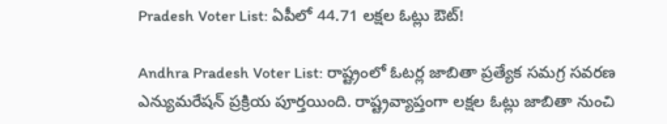Pradesh Voter List: ఏపీలో 44.71 లక్షల ఓట్లు ఔట్!

Andhra Pradesh Voter List: రాష్ట్రంలో ఓటర్ల జాబితా ప్రత్యేక సమగ్ర సవరణ ఎన్యుమరేషన్ ప్రక్రియ పూర్తయింది. రాష్ట్రవ్యాప్తంగా లక్షల ఓట్లు జాబితా నుంచి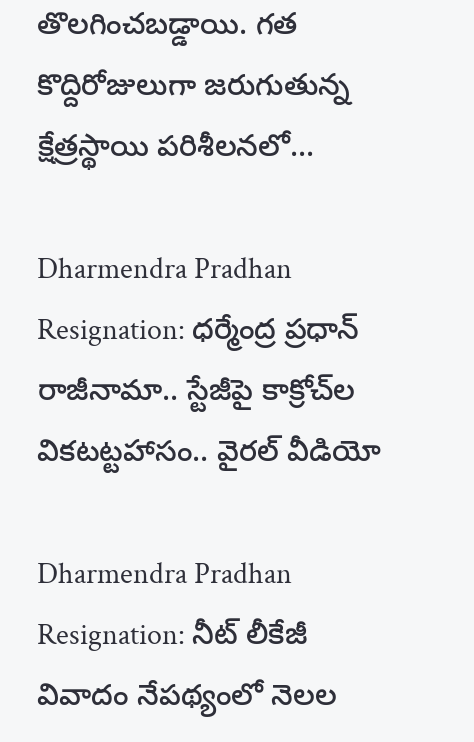తొలగించబడ్డాయి. గత కొద్దిరోజులుగా జరుగుతున్న క్షేత్రస్థాయి పరిశీలనలో...

Dharmendra Pradhan Resignation: ధర్మేంద్ర ప్రధాన్‌ రాజీనామా.. స్టేజీపై కాక్రోచ్‌ల వికటట్టహాసం.. వైరల్‌ వీడియో

Dharmendra Pradhan Resignation: నీట్‌ లీకేజీ వివాదం నేపథ్యంలో నెలల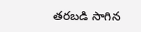తరబడి సాగిన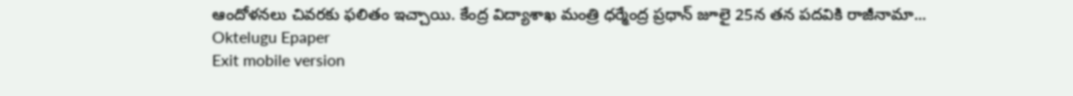ఆందోళనలు చివరకు ఫలితం ఇచ్చాయి. కేంద్ర విద్యాశాఖ మంత్రి ధర్మేంద్ర ప్రధాన్‌ జూలై 25న తన పదవికి రాజీనామా...
Oktelugu Epaper
Exit mobile version